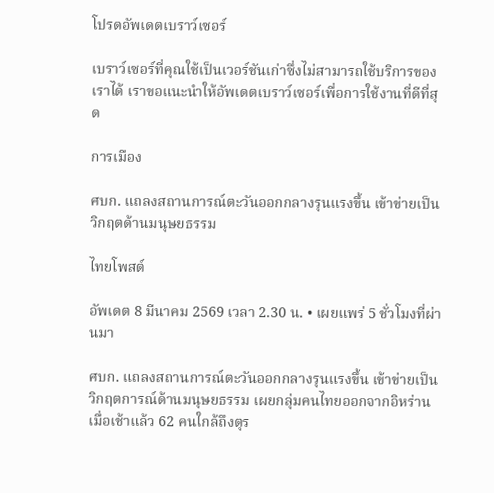โปรดอัพเดตเบราว์เซอร์

เบราว์เซอร์ที่คุณใช้เป็นเวอร์ชันเก่าซึ่งไม่สามารถใช้บริการของเราได้ เราขอแนะนำให้อัพเดตเบราว์เซอร์เพื่อการใช้งานที่ดีที่สุด

การเมือง

ศบก. แถลงสถานการณ์ตะวันออกกลางรุนแรงขึ้น เข้าข่ายเป็นวิกฤตด้านมนุษยธรรม

ไทยโพสต์

อัพเดต 8 มีนาคม 2569 เวลา 2.30 น. • เผยแพร่ 5 ชั่วโมงที่ผ่านมา

ศบก. แถลงสถานการณ์ตะวันออกกลางรุนแรงขึ้น เข้าข่ายเป็นวิกฤตการณ์ด้านมนุษยธรรม เผยกลุ่มคนไทยออกจากอิหร่านเมื่อเช้าแล้ว 62 คนใกล้ถึงตุร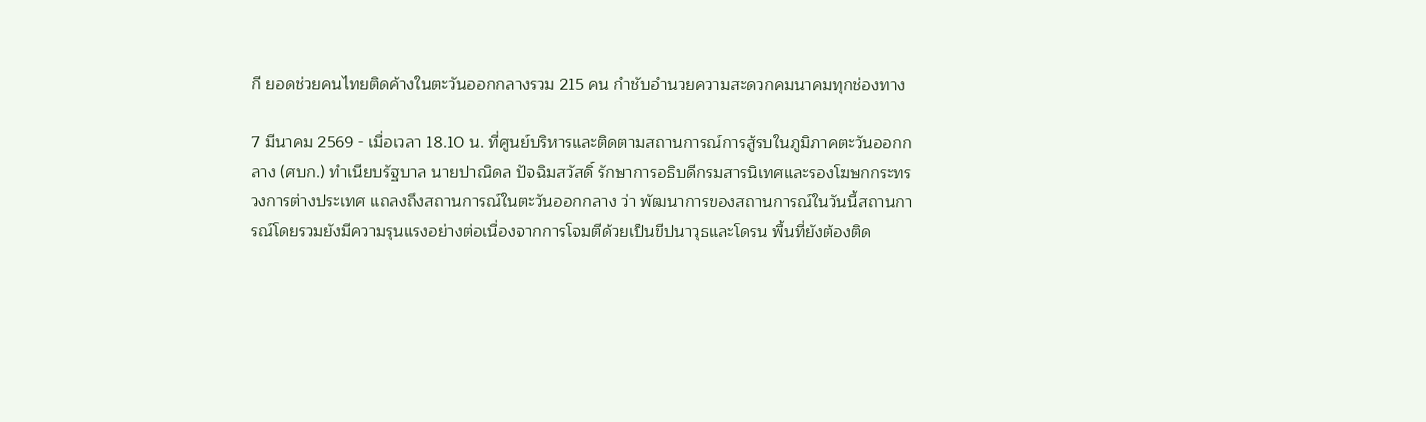กี ยอดช่วยคนไทยติดค้างในตะวันออกกลางรวม 215 คน กำชับอำนวยความสะดวกคมนาคมทุกช่องทาง

7 มีนาคม 2569 - เมื่อเวลา 18.10 น. ที่ศูนย์บริหารและติดตามสถานการณ์การสู้รบในภูมิภาคตะวันออกกลาง (ศบก.) ทำเนียบรัฐบาล นายปาณิดล ปัจฉิมสวัสดิ์ รักษาการอธิบดีกรมสารนิเทศและรองโฆษกกระทรวงการต่างประเทศ แถลงถึงสถานการณ์ในตะวันออกกลาง ว่า พัฒนาการของสถานการณ์ในวันนี้สถานการณ์โดยรวมยังมีความรุนแรงอย่างต่อเนื่องจากการโจมตีด้วยเป็นขีปนาวุธและโดรน พื้นที่ยังต้องติด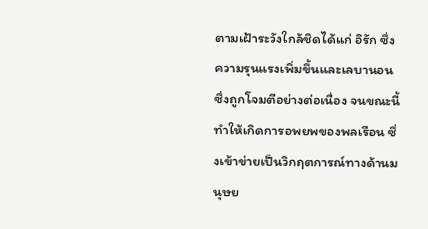ตามเฝ้าระวังใกล้ชิดได้แก่ อิรัก ซึ่งความรุนแรงเพิ่มขึ้นและเลบานอน ซึ่งถูกโจมตีอย่างต่อเนื่อง จนขณะนี้ทำให้เกิดการอพยพของพลเรือน ซึ่งเข้าข่ายเป็นวิกฤตการณ์ทางด้านมนุษย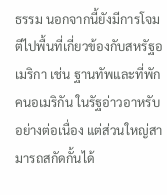ธรรม นอกจากนี้ยังมีการโจมตีไปพื้นที่เกี่ยวข้องกับสหรัฐอเมริกา เช่น ฐานทัพและที่พักคนอเมริกัน ในรัฐอ่าวอาหรับอย่างต่อเนื่อง แต่ส่วนใหญ่สามารถสกัดกั้นได้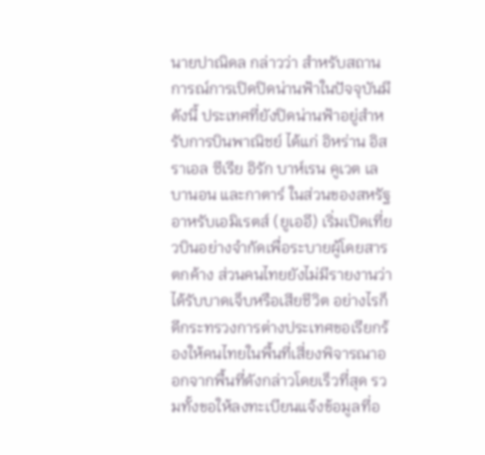นายปาณิดล กล่าวว่า สำหรับสถานการณ์การเปิดปิดน่านฟ้าในปัจจุบันมีดังนี้ ประเทศที่ยังปิดน่านฟ้าอยู่สำหรับการบินพาณิชย์ ได้แก่ อิหร่าน อิสราเอล ซีเรีย อิรัก บาห์เรน คูเวต เลบานอน และกาตาร์ ในส่วนของสหรัฐอาหรับเอมิเรตส์ (ยูเออี) เริ่มเปิดเที่ยวบินอย่างจำกัดเพื่อระบายผู้โดยสารตกค้าง ส่วนคนไทยยังไม่มีรายงานว่าได้รับบาดเจ็บหรือเสียชีวิต อย่างไรก็ดีกระทรวงการต่างประเทศขอเรียกร้องให้คนไทยในพื้นที่เสี่ยงพิจารณาออกจากพื้นที่ดังกล่าวโดยเร็วที่สุด รวมทั้งขอให้ลงทะเบียนแจ้งข้อมูลที่อ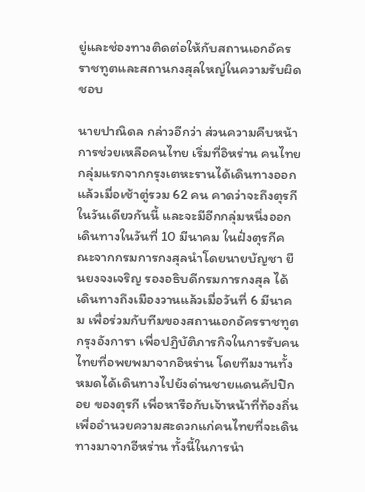ยู่และช่องทางติดต่อให้กับสถานเอกอัครราชทูตและสถานกงสุลใหญ่ในความรับผิดชอบ

นายปาณิดล กล่าวอีกว่า ส่วนความคืบหน้าการช่วยเหลือคนไทย เริ่มที่อิหร่าน คนไทยกลุ่มแรกจากกรุงเตหะรานได้เดินทางออกแล้วเมื่อเช้าตู่รวม 62 คน คาดว่าจะถึงตุรกีในวันเดียวกันนี้ และจะมีอีกกลุ่มหนึ่งออกเดินทางในวันที่ 10 มีนาคม ในฝั่งตุรกีคณะจากกรมการกงสุลนำโดยนายบัญชา ยืนยงจงเจริญ รองอธิบดีกรมการกงสุล ได้เดินทางถึงเมืองวานแล้วเมื่อวันที่ 6 มีนาคม เพื่อร่วมกับทีมของสถานเอกอัครราชทูตกรุงอังการา เพื่อปฏิบัติภารกิจในการรับคนไทยที่อพยพมาจากอิหร่าน โดยทีมงานทั้งหมดได้เดินทางไปยังด่านชายแดนคัปปิกอย ของตุรกี เพื่อหารือกับเจ้าหน้าที่ท้องถิ่นเพื่ออำนวยความสะดวกแก่คนไทยที่จะเดินทางมาจากอีหร่าน ทั้งนี้ในการนำ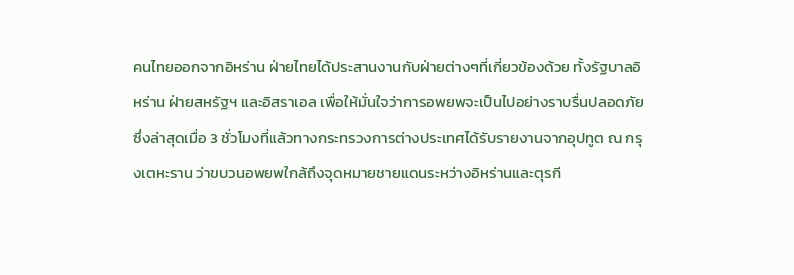คนไทยออกจากอิหร่าน ฝ่ายไทยได้ประสานงานกับฝ่ายต่างๆที่เกี่ยวข้องด้วย ทั้งรัฐบาลอิหร่าน ฝ่ายสหรัฐฯ และอิสราเอล เพื่อให้มั่นใจว่าการอพยพจะเป็นไปอย่างราบรื่นปลอดภัย ซึ่งล่าสุดเมื่อ 3 ชั่วโมงที่แล้วทางกระทรวงการต่างประเทศได้รับรายงานจากอุปทูต ณ กรุงเตหะราน ว่าขบวนอพยพใกล้ถึงจุดหมายชายแดนระหว่างอิหร่านและตุรกี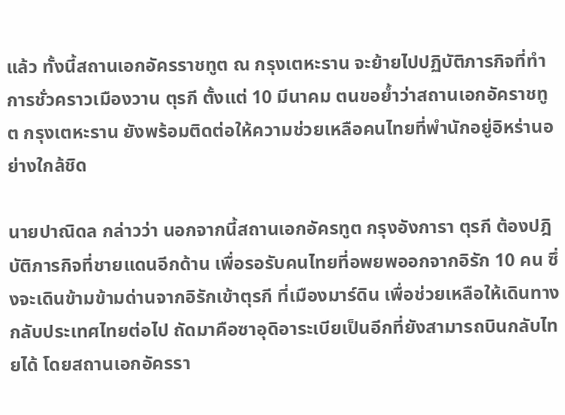แล้ว ทั้งนี้สถานเอกอัครราชทูต ณ กรุงเตหะราน จะย้ายไปปฏิบัติภารกิจที่ทำการชั่วคราวเมืองวาน ตุรกี ตั้งแต่ 10 มีนาคม ตนขอย้ำว่าสถานเอกอัคราชทูต กรุงเตหะราน ยังพร้อมติดต่อให้ความช่วยเหลือคนไทยที่พำนักอยู่อิหร่านอย่างใกล้ชิด

นายปาณิดล กล่าวว่า นอกจากนี้สถานเอกอัครทูต กรุงอังการา ตุรกี ต้องปฎิบัติภารกิจที่ชายแดนอีกด้าน เพื่อรอรับคนไทยที่อพยพออกจากอิรัก 10 คน ซึ่งจะเดินข้ามข้ามด่านจากอิรักเข้าตุรกี ที่เมืองมาร์ดิน เพื่อช่วยเหลือให้เดินทางกลับประเทศไทยต่อไป ถัดมาคือซาอุดิอาระเบียเป็นอีกที่ยังสามารถบินกลับไทยได้ โดยสถานเอกอัครรา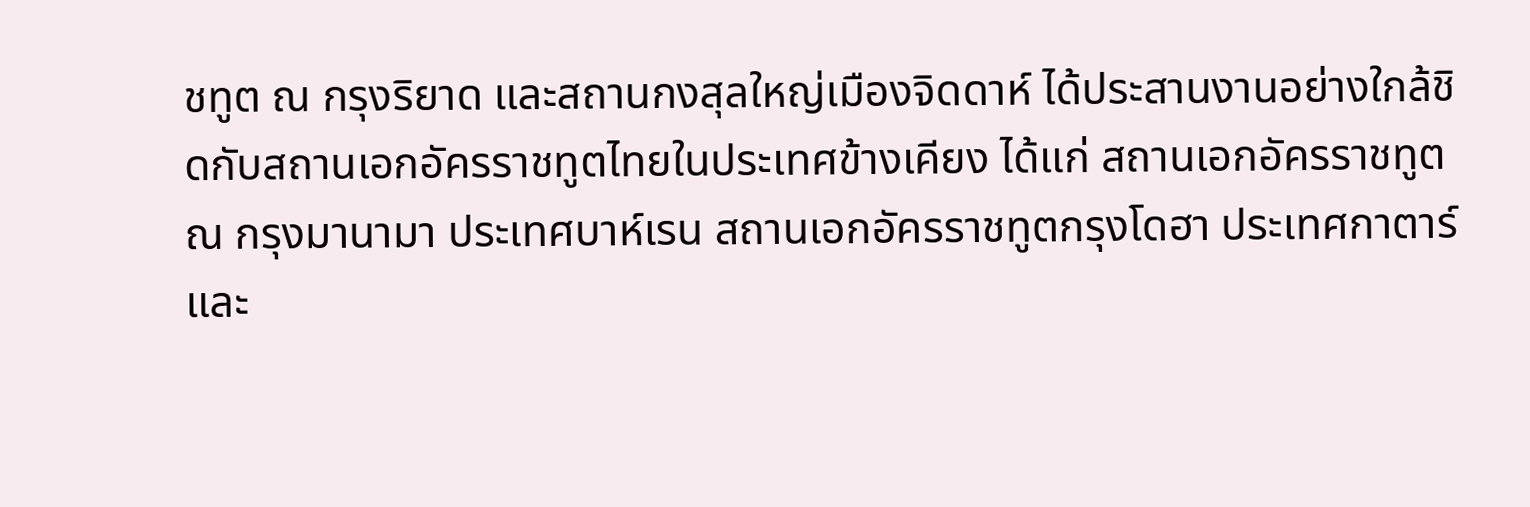ชทูต ณ กรุงริยาด และสถานกงสุลใหญ่เมืองจิดดาห์ ได้ประสานงานอย่างใกล้ชิดกับสถานเอกอัครราชทูตไทยในประเทศข้างเคียง ได้แก่ สถานเอกอัครราชทูต ณ กรุงมานามา ประเทศบาห์เรน สถานเอกอัครราชทูตกรุงโดฮา ประเทศกาตาร์ และ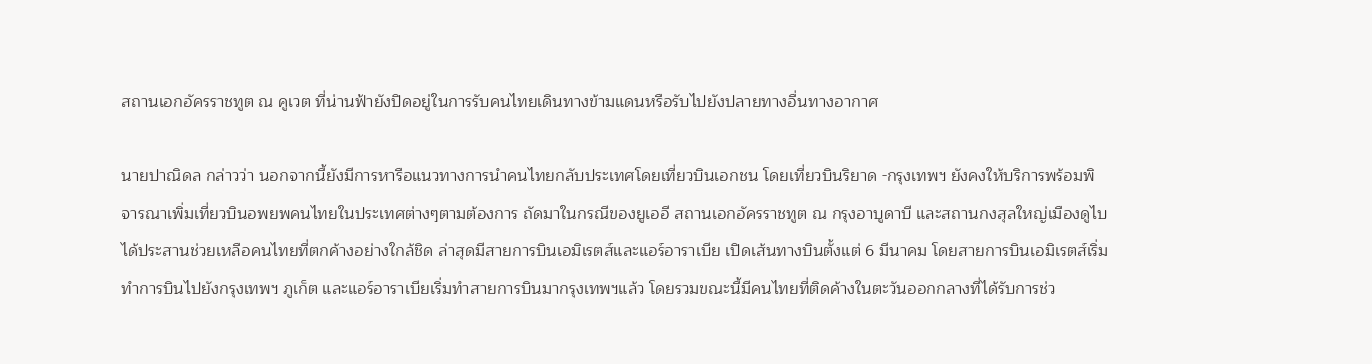สถานเอกอัครราชทูต ณ คูเวต ที่น่านฟ้ายังปิดอยู่ในการรับคนไทยเดินทางข้ามแดนหรือรับไปยังปลายทางอื่นทางอากาศ

นายปาณิดล กล่าวว่า นอกจากนี้ยังมีการหารือแนวทางการนำคนไทยกลับประเทศโดยเที่ยวบินเอกชน โดยเที่ยวบินริยาด -กรุงเทพฯ ยังคงให้บริการพร้อมพิจารณาเพิ่มเที่ยวบินอพยพคนไทยในประเทศต่างๆตามต้องการ ถัดมาในกรณีของยูเออี สถานเอกอัครราชทูต ณ กรุงอาบูดาบี และสถานกงสุลใหญ่เมืองดูไบได้ประสานช่วยเหลือคนไทยที่ตกค้างอย่างใกล้ชิด ล่าสุดมีสายการบินเอมิเรตส์และแอร์อาราเบีย เปิดเส้นทางบินตั้งแต่ 6 มีนาคม โดยสายการบินเอมิเรตส์เริ่มทำการบินไปยังกรุงเทพฯ ภูเก็ต และแอร์อาราเบียเริ่มทำสายการบินมากรุงเทพฯแล้ว โดยรวมขณะนี้มีคนไทยที่ติดค้างในตะวันออกกลางที่ได้รับการช่ว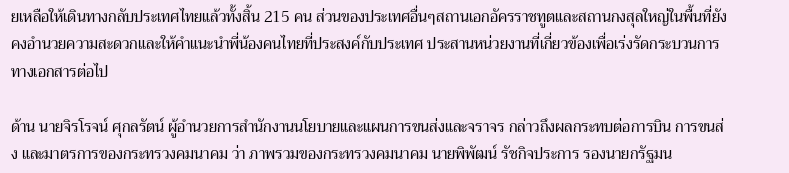ยเหลือให้เดินทางกลับประเทศไทยแล้วทั้งสิ้น 215 คน ส่วนของประเทศอื่นๆสถานเอกอัครราชทูตและสถานกงสุลใหญ่ในพื้นที่ยังคงอำนวยความสะดวกและให้คำแนะนำพี่น้องคนไทยที่ประสงค์กับประเทศ ประสานหน่วยงานที่เกี่ยวข้องเพื่อเร่งรัดกระบวนการทางเอกสารต่อไป

ด้าน นายจิรโรจน์ ศุกลรัตน์ ผู้อำนวยการสำนักงานนโยบายและแผนการขนส่งและจราจร กล่าวถึงผลกระทบต่อการบิน การขนส่ง และมาตรการของกระทรวงคมนาคม ว่า ภาพรวมของกระทรวงคมนาคม นายพิพัฒน์ รัชกิจประการ รองนายกรัฐมน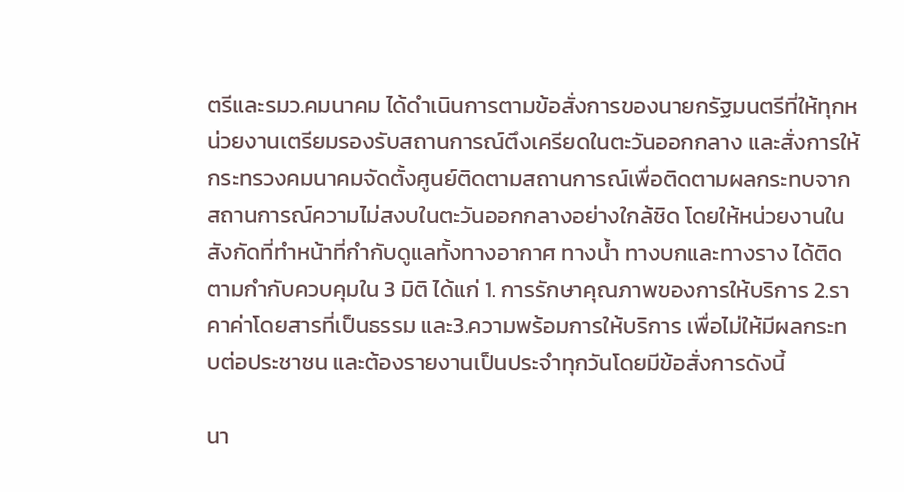ตรีและรมว.คมนาคม ได้ดำเนินการตามข้อสั่งการของนายกรัฐมนตรีที่ให้ทุกหน่วยงานเตรียมรองรับสถานการณ์ตึงเครียดในตะวันออกกลาง และสั่งการให้กระทรวงคมนาคมจัดตั้งศูนย์ติดตามสถานการณ์เพื่อติดตามผลกระทบจากสถานการณ์ความไม่สงบในตะวันออกกลางอย่างใกล้ชิด โดยให้หน่วยงานในสังกัดที่ทำหน้าที่กำกับดูแลทั้งทางอากาศ ทางน้ำ ทางบกและทางราง ได้ติดตามกำกับควบคุมใน 3 มิติ ได้แก่ 1. การรักษาคุณภาพของการให้บริการ 2.ราคาค่าโดยสารที่เป็นธรรม และ3.ความพร้อมการให้บริการ เพื่อไม่ให้มีผลกระทบต่อประชาชน และต้องรายงานเป็นประจำทุกวันโดยมีข้อสั่งการดังนี้

นา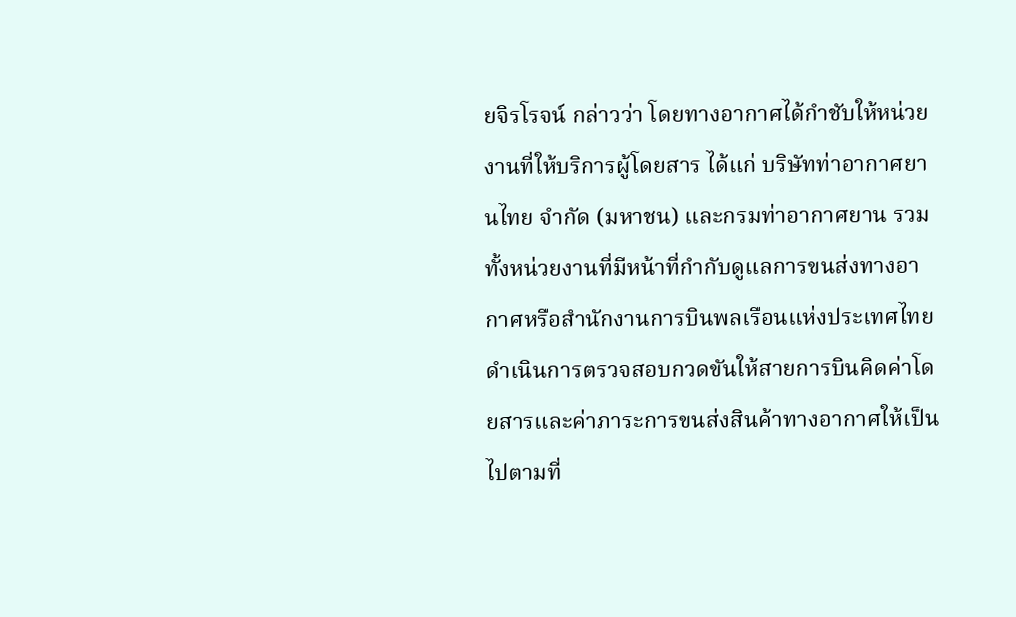ยจิรโรจน์ กล่าวว่า โดยทางอากาศได้กำชับให้หน่วยงานที่ให้บริการผู้โดยสาร ได้แก่ บริษัทท่าอากาศยานไทย จำกัด (มหาชน) และกรมท่าอากาศยาน รวมทั้งหน่วยงานที่มีหน้าที่กำกับดูแลการขนส่งทางอากาศหรือสำนักงานการบินพลเรือนแห่งประเทศไทย ดำเนินการตรวจสอบกวดขันให้สายการบินคิดค่าโดยสารและค่าภาระการขนส่งสินค้าทางอากาศให้เป็นไปตามที่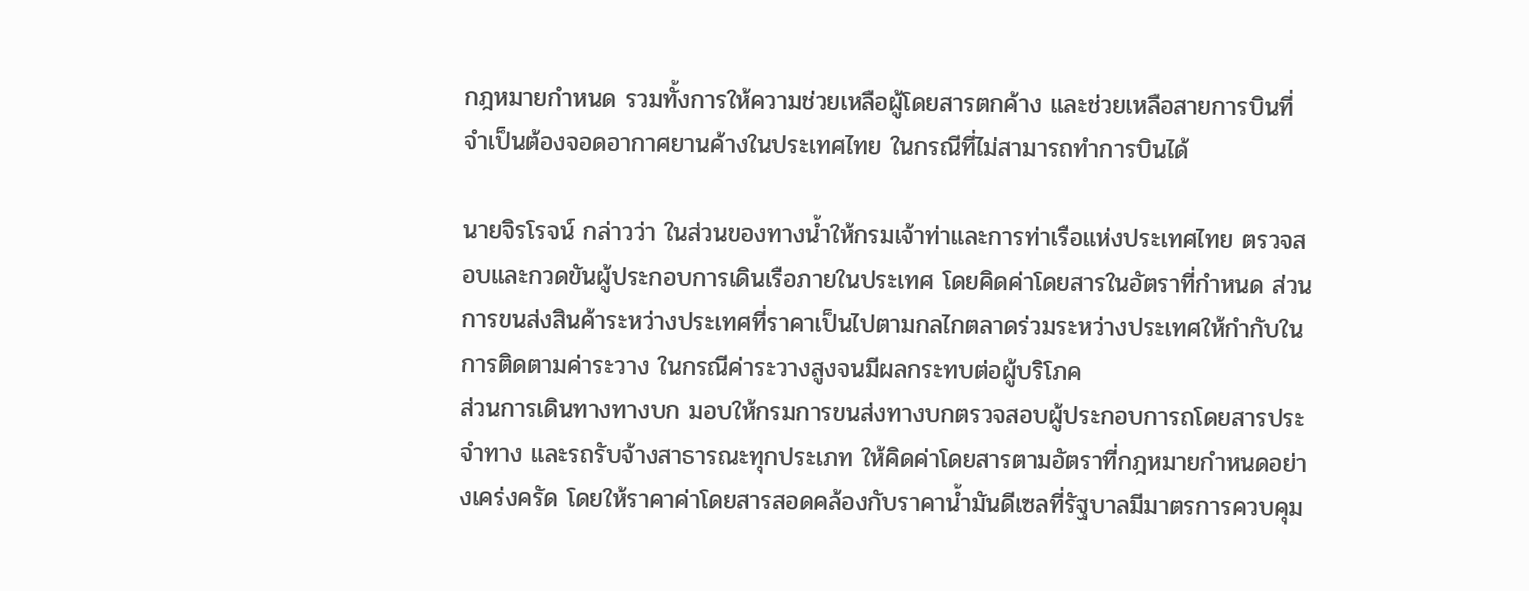กฎหมายกำหนด รวมทั้งการให้ความช่วยเหลือผู้โดยสารตกค้าง และช่วยเหลือสายการบินที่จำเป็นต้องจอดอากาศยานค้างในประเทศไทย ในกรณีที่ไม่สามารถทำการบินได้

นายจิรโรจน์ กล่าวว่า ในส่วนของทางน้ำให้กรมเจ้าท่าและการท่าเรือแห่งประเทศไทย ตรวจสอบและกวดขันผู้ประกอบการเดินเรือภายในประเทศ โดยคิดค่าโดยสารในอัตราที่กำหนด ส่วนการขนส่งสินค้าระหว่างประเทศที่ราคาเป็นไปตามกลไกตลาดร่วมระหว่างประเทศให้กำกับในการติดตามค่าระวาง ในกรณีค่าระวางสูงจนมีผลกระทบต่อผู้บริโภค
ส่วนการเดินทางทางบก มอบให้กรมการขนส่งทางบกตรวจสอบผู้ประกอบการถโดยสารประจำทาง และรถรับจ้างสาธารณะทุกประเภท ให้คิดค่าโดยสารตามอัตราที่กฎหมายกำหนดอย่างเคร่งครัด โดยให้ราคาค่าโดยสารสอดคล้องกับราคาน้ำมันดีเซลที่รัฐบาลมีมาตรการควบคุม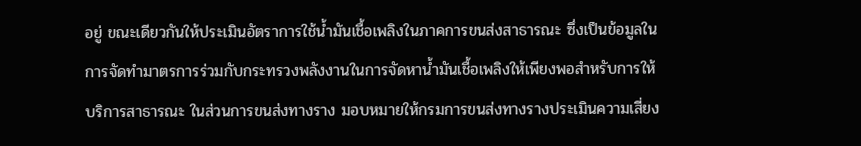อยู่ ขณะเดียวกันให้ประเมินอัตราการใช้น้ำมันเชื้อเพลิงในภาคการขนส่งสาธารณะ ซึ่งเป็นข้อมูลในการจัดทำมาตรการร่วมกับกระทรวงพลังงานในการจัดหาน้ำมันเชื้อเพลิงให้เพียงพอสำหรับการให้บริการสาธารณะ ในส่วนการขนส่งทางราง มอบหมายให้กรมการขนส่งทางรางประเมินความเสี่ยง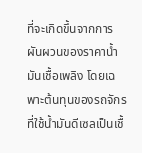ที่จะเกิดขึ้นจากการผันผวนของราคาน้ำมันเชื้อเพลิง โดยเฉพาะต้นทุนของรถจักรที่ใช้น้ำมันดีเซลเป็นเชื้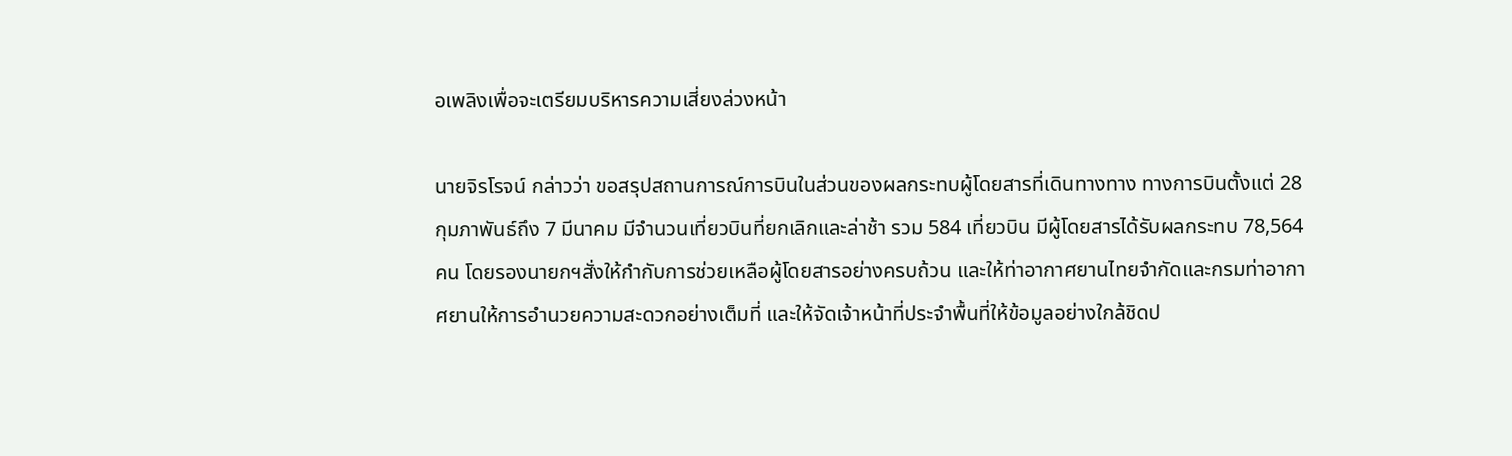อเพลิงเพื่อจะเตรียมบริหารความเสี่ยงล่วงหน้า

นายจิรโรจน์ กล่าวว่า ขอสรุปสถานการณ์การบินในส่วนของผลกระทบผู้โดยสารที่เดินทางทาง ทางการบินตั้งแต่ 28 กุมภาพันธ์ถึง 7 มีนาคม มีจำนวนเที่ยวบินที่ยกเลิกและล่าช้า รวม 584 เที่ยวบิน มีผู้โดยสารได้รับผลกระทบ 78,564 คน โดยรองนายกฯสั่งให้กำกับการช่วยเหลือผู้โดยสารอย่างครบถ้วน และให้ท่าอากาศยานไทยจำกัดและกรมท่าอากาศยานให้การอำนวยความสะดวกอย่างเต็มที่ และให้จัดเจ้าหน้าที่ประจำพื้นที่ให้ข้อมูลอย่างใกล้ชิดป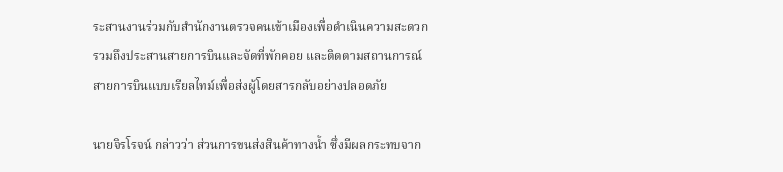ระสานงานร่วมกับสำนักงานตรวจคนเข้าเมืองเพื่อดำเนินความสะดวก รวมถึงประสานสายการบินและจัดที่พักคอย และติดตามสถานการณ์สายการบินแบบเรียลไทม์เพื่อส่งผู้โดยสารกลับอย่างปลอดภัย

นายจิรโรจน์ กล่าวว่า ส่วนการขนส่งสินค้าทางน้ำ ซึ่งมีผลกระทบจาก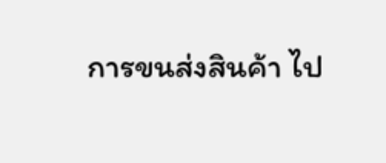การขนส่งสินค้า ไป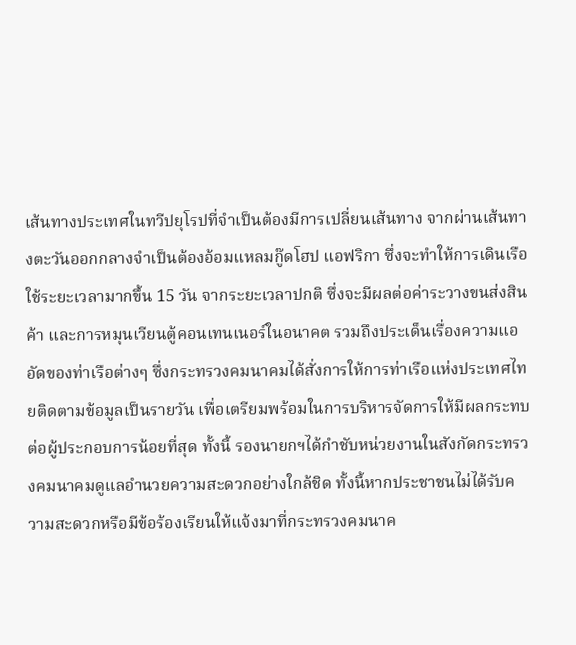เส้นทางประเทศในทวีปยุโรปที่จำเป็นต้องมีการเปลี่ยนเส้นทาง จากผ่านเส้นทางตะวันออกกลางจำเป็นต้องอ้อมแหลมกู๊ดโฮป แอฟริกา ซึ่งจะทำให้การเดินเรือใช้ระยะเวลามากขึ้น 15 วัน จากระยะเวลาปกติ ซึ่งจะมีผลต่อค่าระวางขนส่งสินค้า และการหมุนเวียนตู้คอนเทนเนอร์ในอนาคต รวมถึงประเด็นเรื่องความแออัดของท่าเรือต่างๆ ซึ่งกระทรวงคมนาคมได้สั่งการให้การท่าเรือแห่งประเทศไทยติดตามข้อมูลเป็นรายวัน เพื่อเตรียมพร้อมในการบริหารจัดการให้มีผลกระทบต่อผู้ประกอบการน้อยที่สุด ทั้งนี้ รองนายกฯได้กำชับหน่วยงานในสังกัดกระทรวงคมนาคมดูแลอำนวยความสะดวกอย่างใกล้ชิด ทั้งนี้หากประชาชนไม่ได้รับความสะดวกหรือมีข้อร้องเรียนให้แจ้งมาที่กระทรวงคมนาค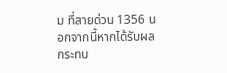ม ที่สายด่วน 1356 นอกจากนี้หากได้รับผลกระทบ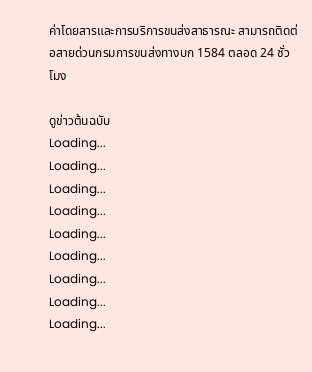ค่าโดยสารและการบริการขนส่งสาธารณะ สามารถติดต่อสายด่วนกรมการขนส่งทางบก 1584 ตลอด 24 ชั่วโมง

ดูข่าวต้นฉบับ
Loading...
Loading...
Loading...
Loading...
Loading...
Loading...
Loading...
Loading...
Loading...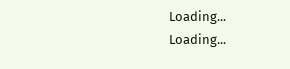Loading...
Loading...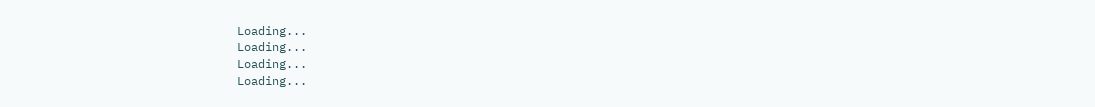Loading...
Loading...
Loading...
Loading...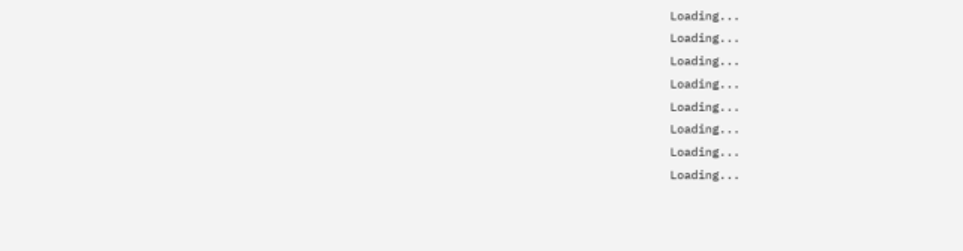Loading...
Loading...
Loading...
Loading...
Loading...
Loading...
Loading...
Loading...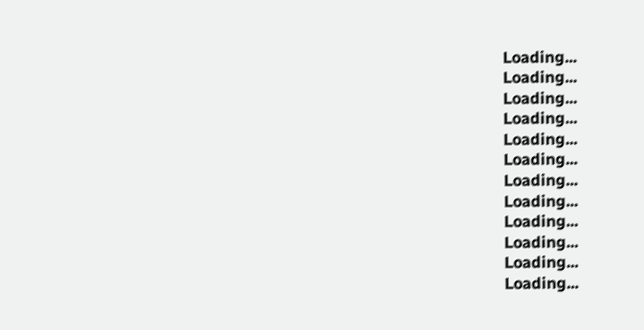Loading...
Loading...
Loading...
Loading...
Loading...
Loading...
Loading...
Loading...
Loading...
Loading...
Loading...
Loading...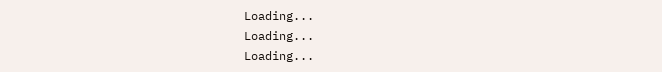Loading...
Loading...
Loading...